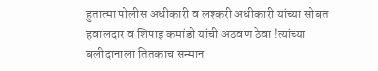हुतात्मा पोलीस अधीकारी व लश्करी अधीकारी यांच्या सोबत हवालदार व शिपाइ कमांडो यांची अठवण ठेवा !त्यांच्या बलीदानाला तितकाच सन्मान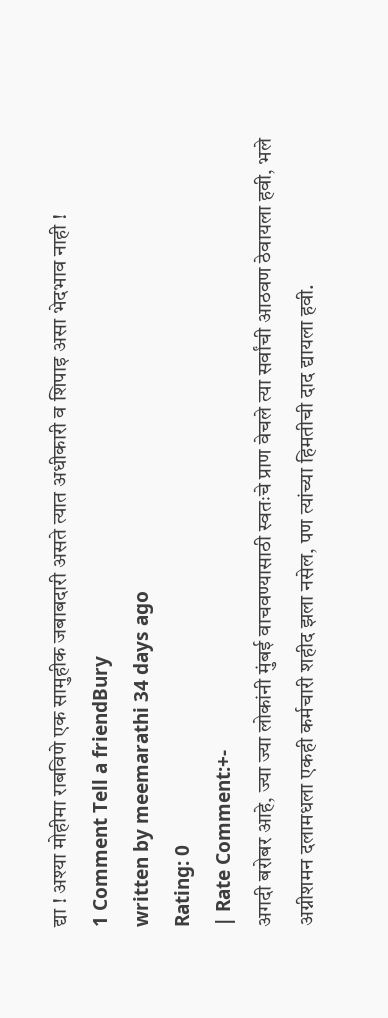द्या ! अश्या मोहीमा राबविणे एक सामुहीक जबाबदारी असते त्यात अधीकारी व शिपाइ असा भेदभाव नाही !
1 Comment Tell a friendBury
written by meemarathi 34 days ago
Rating: 0
| Rate Comment:+-
अगदी बरोबर आहे, ज्या ज्या लोकांनी मुंबई वाचवण्यासाठी स्वतःचे प्राण वेचले त्या सर्वांची आठवण ठेवायला हवी, भले अग्नीशमन दलामधला एकही कर्मचारी शहीद झला नसेल, पण त्यांच्या हिमतीची दाद द्यायला हवी.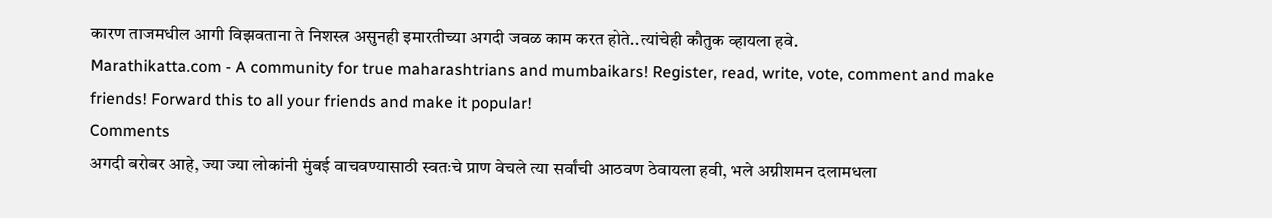कारण ताजमधील आगी विझवताना ते निशस्त्र असुनही इमारतीच्या अगदी जवळ काम करत होते..त्यांचेही कौतुक व्हायला हवे.
Marathikatta.com - A community for true maharashtrians and mumbaikars! Register, read, write, vote, comment and make friends! Forward this to all your friends and make it popular!
Comments
अगदी बरोबर आहे, ज्या ज्या लोकांनी मुंबई वाचवण्यासाठी स्वतःचे प्राण वेचले त्या सर्वांची आठवण ठेवायला हवी, भले अग्नीशमन दलामधला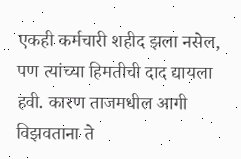एकही कर्मचारी शहीद झला नसेल, पण त्यांच्या हिमतीची दाद द्यायला हवी. कारण ताजमधील आगी विझवताना ते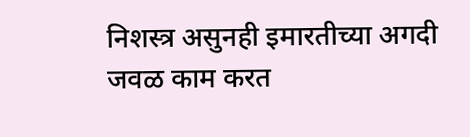निशस्त्र असुनही इमारतीच्या अगदी जवळ काम करत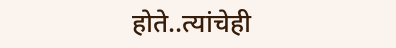होते..त्यांचेही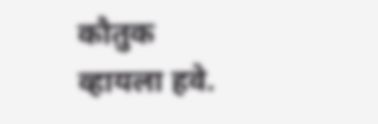कौतुक व्हायला हवे.